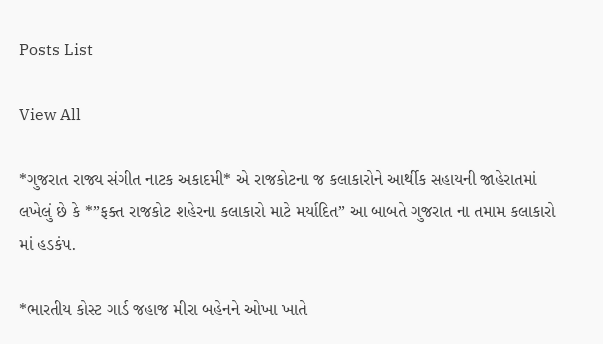Posts List

View All

*ગુજરાત રાજ્ય સંગીત નાટક અકાદમી* એ રાજકોટના જ કલાકારોને આર્થીક સહાયની જાહેરાતમાં લખેલું છે કે *”ફક્ત રાજકોટ શહેરના કલાકારો માટે મર્યાદિત” આ બાબતે ગુજરાત ના તમામ કલાકારો માં હડકંપ.

*ભારતીય કોસ્ટ ગાર્ડ જહાજ મીરા બહેનને ઓખા ખાતે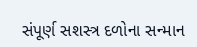સંપૂર્ણ સશસ્ત્ર દળોના સન્માન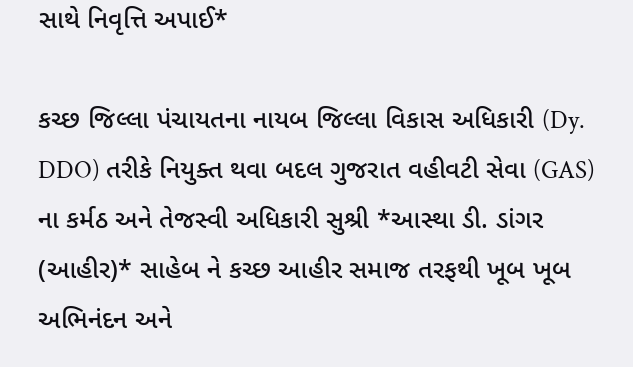સાથે નિવૃત્તિ અપાઈ*

કચ્છ જિલ્લા પંચાયતના નાયબ જિલ્લા વિકાસ અધિકારી (Dy. DDO) તરીકે નિયુક્ત થવા બદલ ગુજરાત વહીવટી સેવા (GAS) ના કર્મઠ અને તેજસ્વી અધિકારી સુશ્રી *આસ્થા ડી. ડાંગર (આહીર)* સાહેબ ને કચ્છ આહીર સમાજ તરફથી ખૂબ ખૂબ અભિનંદન અને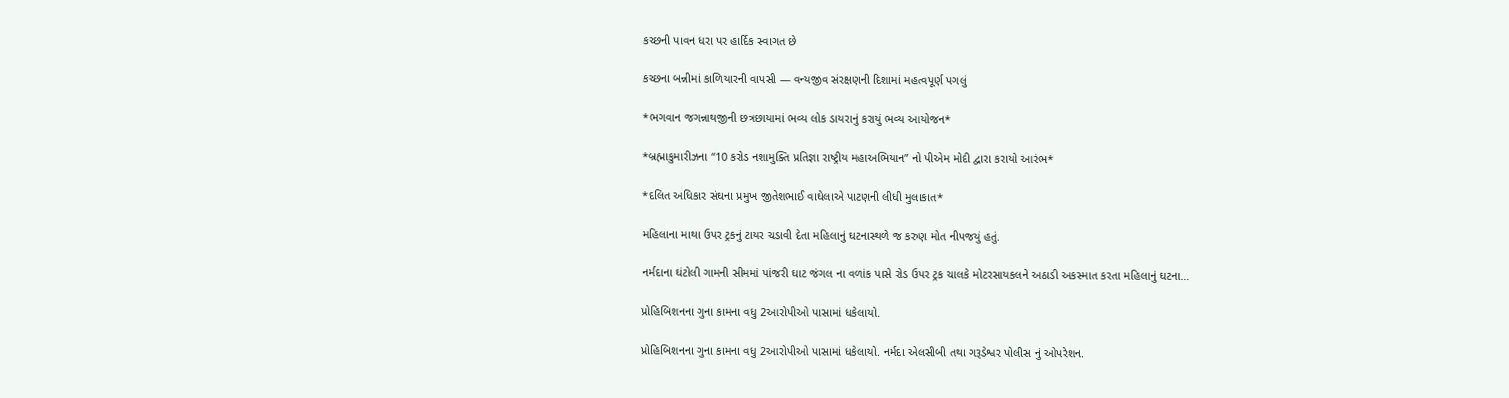કચ્છની પાવન ધરા પર હાર્દિક સ્વાગત છે

કચ્છના બન્નીમાં કાળિયારની વાપસી — વન્યજીવ સંરક્ષણની દિશામાં મહત્વપૂર્ણ પગલું

*ભગવાન જગન્નાથજીની છત્રછાયામાં ભવ્ય લોક ડાયરાનું કરાયું ભવ્ય આયોજન*

*બ્રહ્માકુમારીઝના “10 કરોડ નશામુક્તિ પ્રતિજ્ઞા રાષ્ટ્રીય મહાઅભિયાન” નો પીએમ મોદી દ્વારા કરાયો આરંભ*

*દલિત અધિકાર સંઘના પ્રમુખ જીતેશભાઈ વાઘેલાએ પાટણની લીધી મુલાકાત*

મહિલાના માથા ઉપર ટ્રકનું ટાયર ચડાવી દેતા મહિલાનું ઘટનાસ્થળે જ કરુણ મોત નીપજયું હતું.

નર્મદાના ઘંટોલી ગામની સીમમાં પાંજરી ઘાટ જંગલ ના વળાંક પાસે રોડ ઉપર ટ્રક ચાલકે મોટરસાયકલને અઠાડી અકસ્માત કરતા મહિલાનું ઘટના…

પ્રોહિબિશનના ગુના કામના વધુ 2આરોપીઓ પાસામાં ધકેલાયો.

પ્રોહિબિશનના ગુના કામના વધુ 2આરોપીઓ પાસામાં ધકેલાયો. નર્મદા એલસીબી તથા ગરૂડેશ્વર પોલીસ નું ઓપરેશન.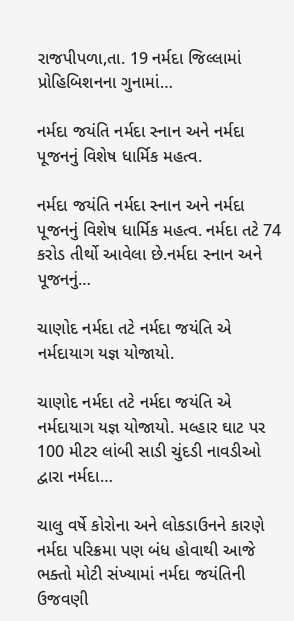રાજપીપળા,તા. 19 નર્મદા જિલ્લામાં પ્રોહિબિશનના ગુનામાં…

નર્મદા જયંતિ નર્મદા સ્નાન અને નર્મદા પૂજનનું વિશેષ ધાર્મિક મહત્વ.

નર્મદા જયંતિ નર્મદા સ્નાન અને નર્મદા પૂજનનું વિશેષ ધાર્મિક મહત્વ. નર્મદા તટે 74 કરોડ તીર્થો આવેલા છે.નર્મદા સ્નાન અને પૂજનનું…

ચાણોદ નર્મદા તટે નર્મદા જયંતિ એ નર્મદાયાગ યજ્ઞ યોજાયો.

ચાણોદ નર્મદા તટે નર્મદા જયંતિ એ નર્મદાયાગ યજ્ઞ યોજાયો. મલ્હાર ઘાટ પર 100 મીટર લાંબી સાડી ચુંદડી નાવડીઓ દ્વારા નર્મદા…

ચાલુ વર્ષે કોરોના અને લોકડાઉનને કારણે નર્મદા પરિક્રમા પણ બંધ હોવાથી આજે ભક્તો મોટી સંખ્યામાં નર્મદા જયંતિની ઉજવણી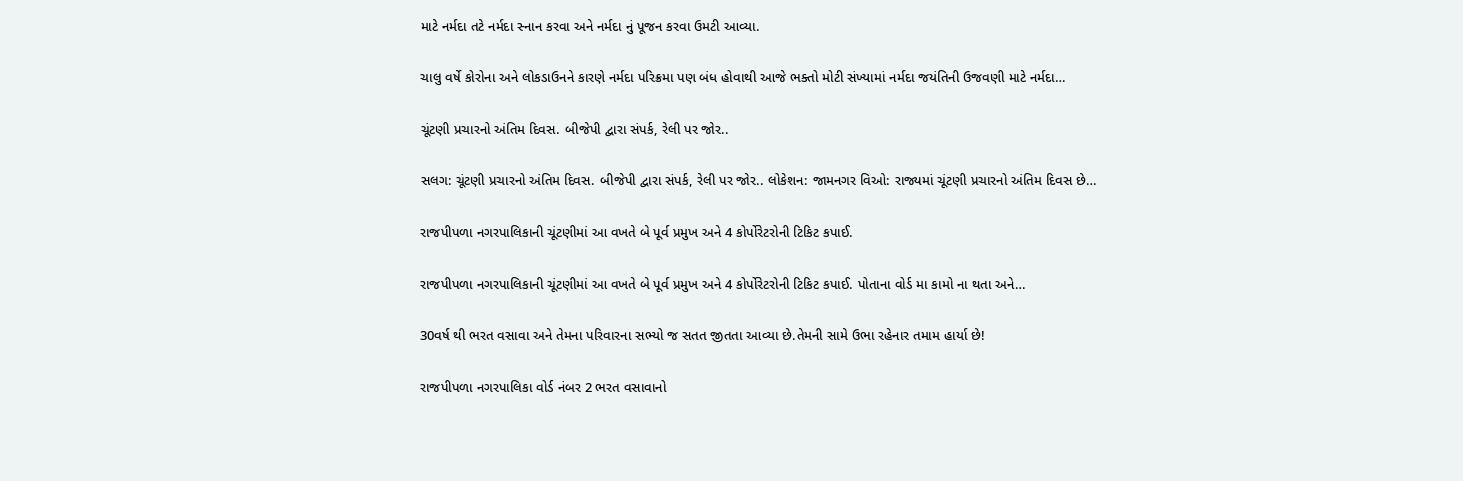માટે નર્મદા તટે નર્મદા સ્નાન કરવા અને નર્મદા નું પૂજન કરવા ઉમટી આવ્યા.

ચાલુ વર્ષે કોરોના અને લોકડાઉનને કારણે નર્મદા પરિક્રમા પણ બંધ હોવાથી આજે ભક્તો મોટી સંખ્યામાં નર્મદા જયંતિની ઉજવણી માટે નર્મદા…

ચૂંટણી પ્રચારનો અંતિમ દિવસ. બીજેપી દ્વારા સંપર્ક, રેલી પર જોર..

સલગ: ચૂંટણી પ્રચારનો અંતિમ દિવસ. બીજેપી દ્વારા સંપર્ક, રેલી પર જોર.. લોકેશન: જામનગર વિઓ: રાજ્યમાં ચૂંટણી પ્રચારનો અંતિમ દિવસ છે…

રાજપીપળા નગરપાલિકાની ચૂંટણીમાં આ વખતે બે પૂર્વ પ્રમુખ અને 4 કોર્પોરેટરોની ટિકિટ કપાઈ.

રાજપીપળા નગરપાલિકાની ચૂંટણીમાં આ વખતે બે પૂર્વ પ્રમુખ અને 4 કોર્પોરેટરોની ટિકિટ કપાઈ. પોતાના વોર્ડ મા કામો ના થતા અને…

30વર્ષ થી ભરત વસાવા અને તેમના પરિવારના સભ્યો જ સતત જીતતા આવ્યા છે.તેમની સામે ઉભા રહેનાર તમામ હાર્યા છે!

રાજપીપળા નગરપાલિકા વોર્ડ નંબર 2 ભરત વસાવાનો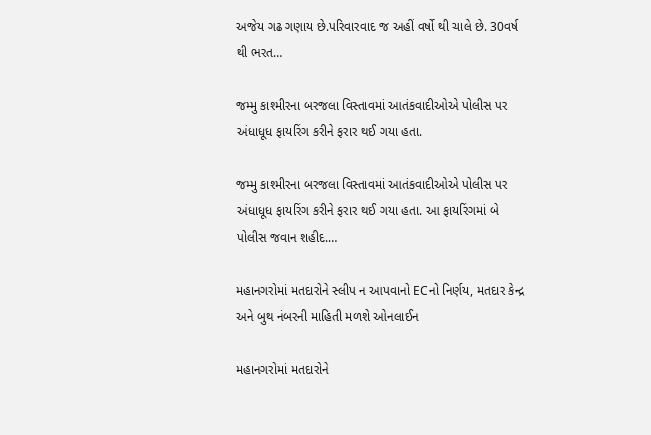અજેય ગઢ ગણાય છે.પરિવારવાદ જ અહીં વર્ષો થી ચાલે છે. 30વર્ષ થી ભરત…

જમ્મુ કાશ્મીરના બરજલા વિસ્તાવમાં આતંકવાદીઓએ પોલીસ પર અંધાધૂધ ફાયરિંગ કરીને ફરાર થઈ ગયા હતા.

જમ્મુ કાશ્મીરના બરજલા વિસ્તાવમાં આતંકવાદીઓએ પોલીસ પર અંધાધૂધ ફાયરિંગ કરીને ફરાર થઈ ગયા હતા. આ ફાયરિંગમાં બે પોલીસ જવાન શહીદ.…

મહાનગરોમાં મતદારોને સ્લીપ ન આપવાનો ECનો નિર્ણય, મતદાર કેન્દ્ર અને બુથ નંબરની માહિતી મળશે ઓનલાઈન

મહાનગરોમાં મતદારોને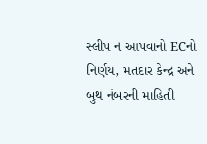સ્લીપ ન આપવાનો ECનો નિર્ણય, મતદાર કેન્દ્ર અને બુથ નંબરની માહિતી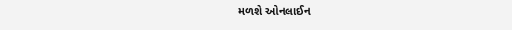મળશે ઓનલાઈન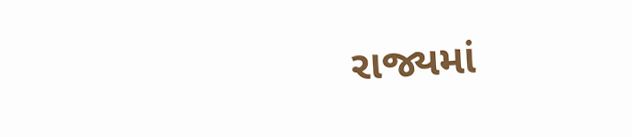રાજ્યમાં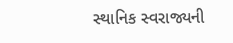સ્થાનિક સ્વરાજ્યની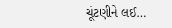ચૂંટણીને લઈ…